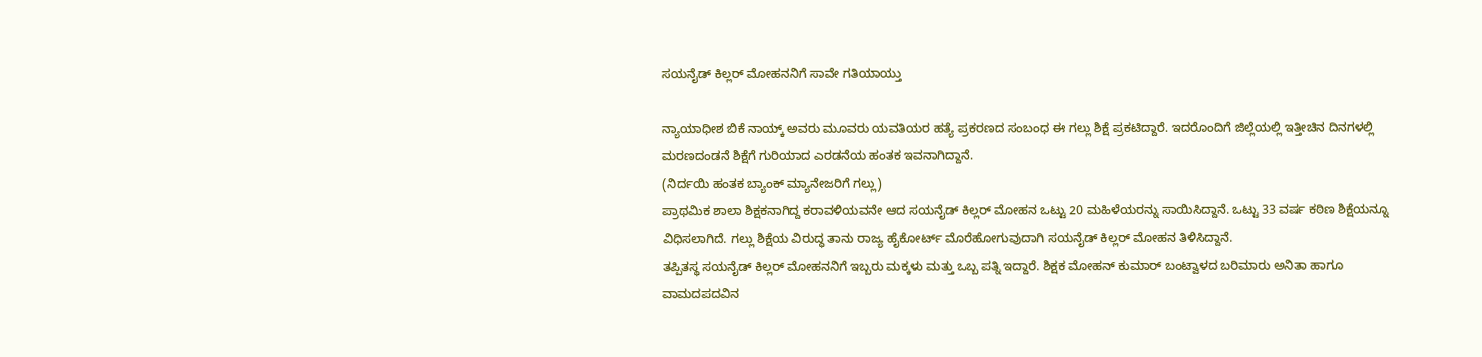ಸಯನೈಡ್ ಕಿಲ್ಲರ್ ಮೋಹನನಿಗೆ ಸಾವೇ ಗತಿಯಾಯ್ತು

ನ್ಯಾಯಾಧೀಶ ಬಿಕೆ ನಾಯ್ಕ್ ಅವರು ಮೂವರು ಯವತಿಯರ ಹತ್ಯೆ ಪ್ರಕರಣದ ಸಂಬಂಧ ಈ ಗಲ್ಲು ಶಿಕ್ಷೆ ಪ್ರಕಟಿದ್ದಾರೆ. ಇದರೊಂದಿಗೆ ಜಿಲ್ಲೆಯಲ್ಲಿ ಇತ್ತೀಚಿನ ದಿನಗಳಲ್ಲಿ ಮರಣದಂಡನೆ ಶಿಕ್ಷೆಗೆ ಗುರಿಯಾದ ಎರಡನೆಯ ಹಂತಕ ಇವನಾಗಿದ್ದಾನೆ.
(ನಿರ್ದಯಿ ಹಂತಕ ಬ್ಯಾಂಕ್ ಮ್ಯಾನೇಜರಿಗೆ ಗಲ್ಲು)
ಪ್ರಾಥಮಿಕ ಶಾಲಾ ಶಿಕ್ಷಕನಾಗಿದ್ದ ಕರಾವಳಿಯವನೇ ಆದ ಸಯನೈಡ್ ಕಿಲ್ಲರ್ ಮೋಹನ ಒಟ್ಟು 20 ಮಹಿಳೆಯರನ್ನು ಸಾಯಿಸಿದ್ದಾನೆ. ಒಟ್ಟು 33 ವರ್ಷ ಕಠಿಣ ಶಿಕ್ಷೆಯನ್ನೂ ವಿಧಿಸಲಾಗಿದೆ. ಗಲ್ಲು ಶಿಕ್ಷೆಯ ವಿರುದ್ಧ ತಾನು ರಾಜ್ಯ ಹೈಕೋರ್ಟ್ ಮೊರೆಹೋಗುವುದಾಗಿ ಸಯನೈಡ್ ಕಿಲ್ಲರ್ ಮೋಹನ ತಿಳಿಸಿದ್ದಾನೆ.
ತಪ್ಪಿತಸ್ಥ ಸಯನೈಡ್ ಕಿಲ್ಲರ್ ಮೋಹನನಿಗೆ ಇಬ್ಬರು ಮಕ್ಕಳು ಮತ್ತು ಒಬ್ಬ ಪತ್ನಿ ಇದ್ದಾರೆ. ಶಿಕ್ಷಕ ಮೋಹನ್ ಕುಮಾರ್ ಬಂಟ್ವಾಳದ ಬರಿಮಾರು ಅನಿತಾ ಹಾಗೂ ವಾಮದಪದವಿನ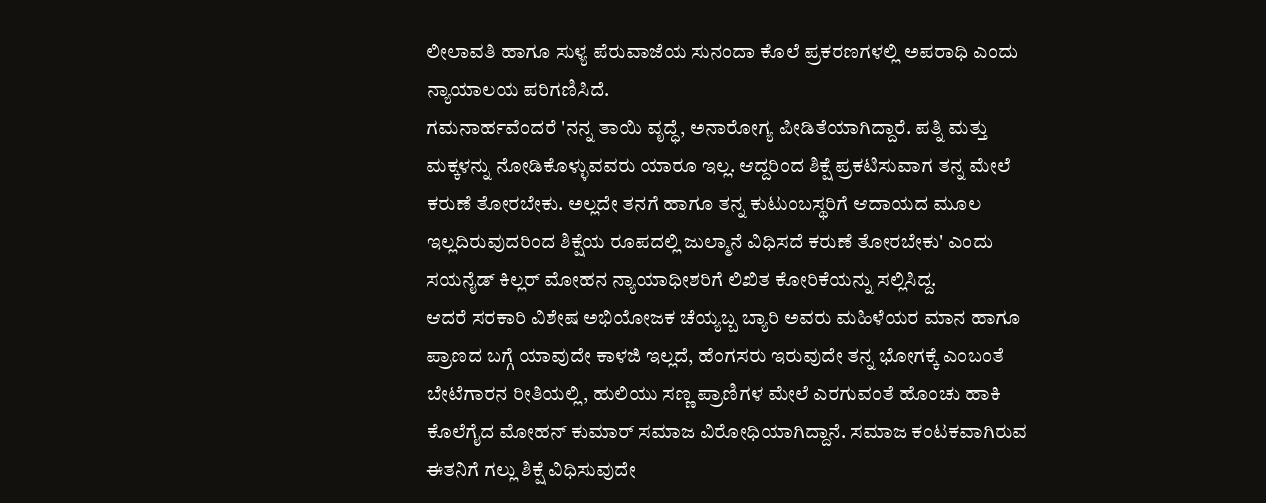ಲೀಲಾವತಿ ಹಾಗೂ ಸುಳ್ಯ ಪೆರುವಾಜೆಯ ಸುನಂದಾ ಕೊಲೆ ಪ್ರಕರಣಗಳಲ್ಲಿ ಅಪರಾಧಿ ಎಂದು ನ್ಯಾಯಾಲಯ ಪರಿಗಣಿಸಿದೆ.
ಗಮನಾರ್ಹವೆಂದರೆ 'ನನ್ನ ತಾಯಿ ವೃದ್ಧೆ, ಅನಾರೋಗ್ಯ ಪೀಡಿತೆಯಾಗಿದ್ದಾರೆ. ಪತ್ನಿ ಮತ್ತು ಮಕ್ಕಳನ್ನು ನೋಡಿಕೊಳ್ಳುವವರು ಯಾರೂ ಇಲ್ಲ. ಆದ್ದರಿಂದ ಶಿಕ್ಷೆ ಪ್ರಕಟಿಸುವಾಗ ತನ್ನ ಮೇಲೆ ಕರುಣೆ ತೋರಬೇಕು. ಅಲ್ಲದೇ ತನಗೆ ಹಾಗೂ ತನ್ನ ಕುಟುಂಬಸ್ಥರಿಗೆ ಆದಾಯದ ಮೂಲ ಇಲ್ಲದಿರುವುದರಿಂದ ಶಿಕ್ಷೆಯ ರೂಪದಲ್ಲಿ ಜುಲ್ಮಾನೆ ವಿಧಿಸದೆ ಕರುಣೆ ತೋರಬೇಕು' ಎಂದು ಸಯನೈಡ್ ಕಿಲ್ಲರ್ ಮೋಹನ ನ್ಯಾಯಾಧೀಶರಿಗೆ ಲಿಖಿತ ಕೋರಿಕೆಯನ್ನು ಸಲ್ಲಿಸಿದ್ದ.
ಆದರೆ ಸರಕಾರಿ ವಿಶೇಷ ಅಭಿಯೋಜಕ ಚೆಯ್ಯಬ್ಬ ಬ್ಯಾರಿ ಅವರು ಮಹಿಳೆಯರ ಮಾನ ಹಾಗೂ ಪ್ರಾಣದ ಬಗ್ಗೆ ಯಾವುದೇ ಕಾಳಜಿ ಇಲ್ಲದೆ, ಹೆಂಗಸರು ಇರುವುದೇ ತನ್ನ ಭೋಗಕ್ಕೆ ಎಂಬಂತೆ ಬೇಟೆಗಾರನ ರೀತಿಯಲ್ಲಿ, ಹುಲಿಯು ಸಣ್ಣ ಪ್ರಾಣಿಗಳ ಮೇಲೆ ಎರಗುವಂತೆ ಹೊಂಚು ಹಾಕಿ ಕೊಲೆಗೈದ ಮೋಹನ್ ಕುಮಾರ್ ಸಮಾಜ ವಿರೋಧಿಯಾಗಿದ್ದಾನೆ. ಸಮಾಜ ಕಂಟಕವಾಗಿರುವ ಈತನಿಗೆ ಗಲ್ಲು ಶಿಕ್ಷೆ ವಿಧಿಸುವುದೇ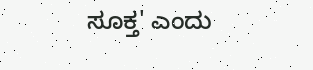ಸೂಕ್ತ' ಎಂದು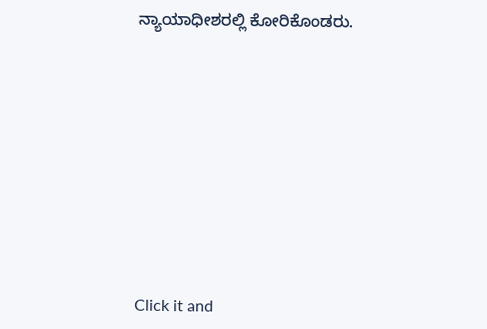ನ್ಯಾಯಾಧೀಶರಲ್ಲಿ ಕೋರಿಕೊಂಡರು.












Click it and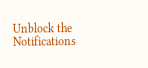Unblock the Notifications